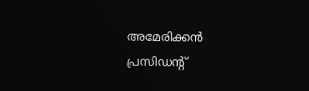അമേരിക്കൻ പ്രസിഡന്റ്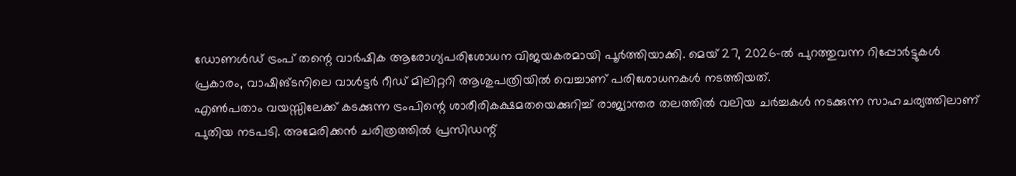ഡോണൾഡ് ട്രംപ് തന്റെ വാർഷിക ആരോഗ്യപരിശോധന വിജയകരമായി പൂർത്തിയാക്കി. മെയ് 27, 2026-ൽ പുറത്തുവന്ന റിപ്പോർട്ടുകൾ പ്രകാരം, വാഷിങ്ടനിലെ വാൾട്ടർ റീഡ് മിലിറ്ററി ആശുപത്രിയിൽ വെച്ചാണ് പരിശോധനകൾ നടത്തിയത്.
എൺപതാം വയസ്സിലേക്ക് കടക്കുന്ന ട്രംപിന്റെ ശാരീരികക്ഷമതയെക്കുറിച്ച് രാജ്യാന്തര തലത്തിൽ വലിയ ചർച്ചകൾ നടക്കുന്ന സാഹചര്യത്തിലാണ് പുതിയ നടപടി. അമേരിക്കൻ ചരിത്രത്തിൽ പ്രസിഡന്റ്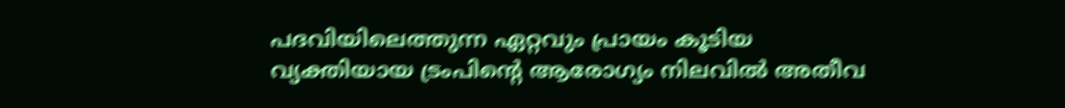പദവിയിലെത്തുന്ന ഏറ്റവും പ്രായം കൂടിയ വ്യക്തിയായ ട്രംപിന്റെ ആരോഗ്യം നിലവിൽ അതീവ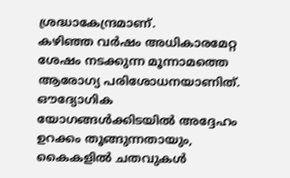ശ്രദ്ധാകേന്ദ്രമാണ്.
കഴിഞ്ഞ വർഷം അധികാരമേറ്റ ശേഷം നടക്കുന്ന മൂന്നാമത്തെ ആരോഗ്യ പരിശോധനയാണിത്. ഔദ്യോഗിക യോഗങ്ങൾക്കിടയിൽ അദ്ദേഹം ഉറക്കം തൂങ്ങുന്നതായും, കൈകളിൽ ചതവുകൾ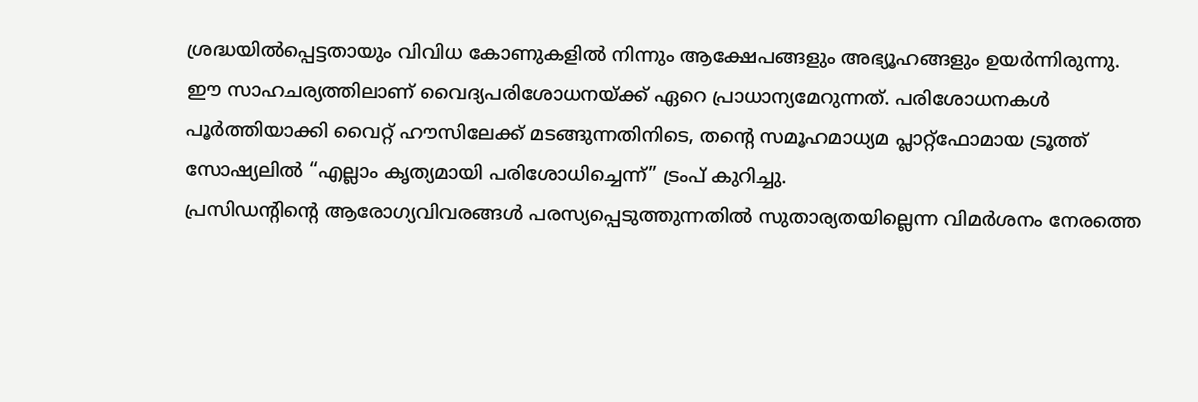ശ്രദ്ധയിൽപ്പെട്ടതായും വിവിധ കോണുകളിൽ നിന്നും ആക്ഷേപങ്ങളും അഭ്യൂഹങ്ങളും ഉയർന്നിരുന്നു.
ഈ സാഹചര്യത്തിലാണ് വൈദ്യപരിശോധനയ്ക്ക് ഏറെ പ്രാധാന്യമേറുന്നത്. പരിശോധനകൾ പൂർത്തിയാക്കി വൈറ്റ് ഹൗസിലേക്ക് മടങ്ങുന്നതിനിടെ, തന്റെ സമൂഹമാധ്യമ പ്ലാറ്റ്ഫോമായ ട്രൂത്ത് സോഷ്യലിൽ “എല്ലാം കൃത്യമായി പരിശോധിച്ചെന്ന്” ട്രംപ് കുറിച്ചു.
പ്രസിഡന്റിന്റെ ആരോഗ്യവിവരങ്ങൾ പരസ്യപ്പെടുത്തുന്നതിൽ സുതാര്യതയില്ലെന്ന വിമർശനം നേരത്തെ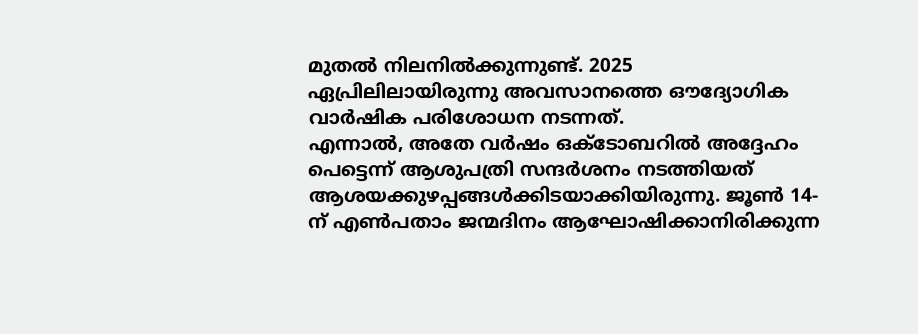മുതൽ നിലനിൽക്കുന്നുണ്ട്. 2025 ഏപ്രിലിലായിരുന്നു അവസാനത്തെ ഔദ്യോഗിക വാർഷിക പരിശോധന നടന്നത്.
എന്നാൽ, അതേ വർഷം ഒക്ടോബറിൽ അദ്ദേഹം പെട്ടെന്ന് ആശുപത്രി സന്ദർശനം നടത്തിയത് ആശയക്കുഴപ്പങ്ങൾക്കിടയാക്കിയിരുന്നു. ജൂൺ 14-ന് എൺപതാം ജന്മദിനം ആഘോഷിക്കാനിരിക്കുന്ന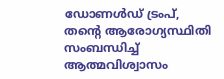ഡോണൾഡ് ട്രംപ്, തന്റെ ആരോഗ്യസ്ഥിതി സംബന്ധിച്ച് ആത്മവിശ്വാസം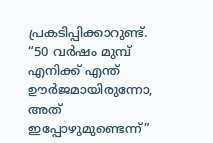പ്രകടിപ്പിക്കാറുണ്ട്.
“50 വർഷം മുമ്പ് എനിക്ക് എന്ത് ഊർജമായിരുന്നോ, അത് ഇപ്പോഴുമുണ്ടെന്ന്”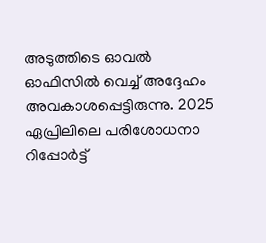അടുത്തിടെ ഓവൽ ഓഫിസിൽ വെച്ച് അദ്ദേഹം അവകാശപ്പെട്ടിരുന്നു. 2025 ഏപ്രിലിലെ പരിശോധനാ റിപ്പോർട്ട്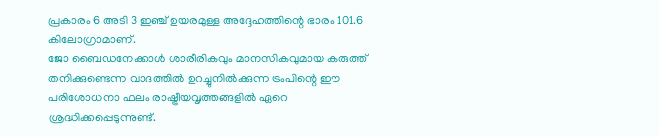പ്രകാരം 6 അടി 3 ഇഞ്ച് ഉയരമുള്ള അദ്ദേഹത്തിന്റെ ഭാരം 101.6 കിലോഗ്രാമാണ്.
ജോ ബൈഡനേക്കാൾ ശാരീരികവും മാനസികവുമായ കരുത്ത് തനിക്കുണ്ടെന്ന വാദത്തിൽ ഉറച്ചുനിൽക്കുന്ന ട്രംപിന്റെ ഈ പരിശോധനാ ഫലം രാഷ്ട്രീയവൃത്തങ്ങളിൽ ഏറെ ശ്രദ്ധിക്കപ്പെടുന്നുണ്ട്.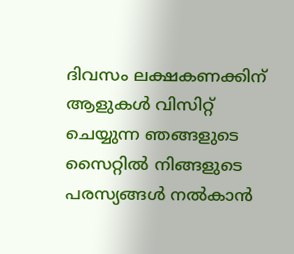ദിവസം ലക്ഷകണക്കിന് ആളുകൾ വിസിറ്റ് ചെയ്യുന്ന ഞങ്ങളുടെ സൈറ്റിൽ നിങ്ങളുടെ പരസ്യങ്ങൾ നൽകാൻ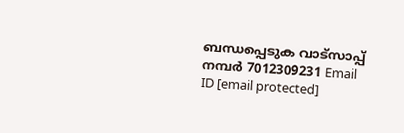ബന്ധപ്പെടുക വാട്സാപ്പ് നമ്പർ 7012309231 Email ID [email protected]